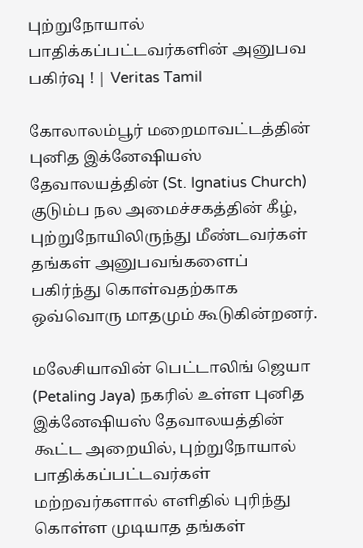புற்றுநோயால் பாதிக்கப்பட்டவர்களின் அனுபவ பகிர்வு ! | Veritas Tamil

கோலாலம்பூர் மறைமாவட்டத்தின் புனித இக்னேஷியஸ் தேவாலயத்தின் (St. Ignatius Church) குடும்ப நல அமைச்சகத்தின் கீழ், புற்றுநோயிலிருந்து மீண்டவர்கள் தங்கள் அனுபவங்களைப் பகிர்ந்து கொள்வதற்காக ஒவ்வொரு மாதமும் கூடுகின்றனர்.

மலேசியாவின் பெட்டாலிங் ஜெயா (Petaling Jaya) நகரில் உள்ள புனித இக்னேஷியஸ் தேவாலயத்தின் கூட்ட அறையில், புற்றுநோயால் பாதிக்கப்பட்டவர்கள் மற்றவர்களால் எளிதில் புரிந்து கொள்ள முடியாத தங்கள்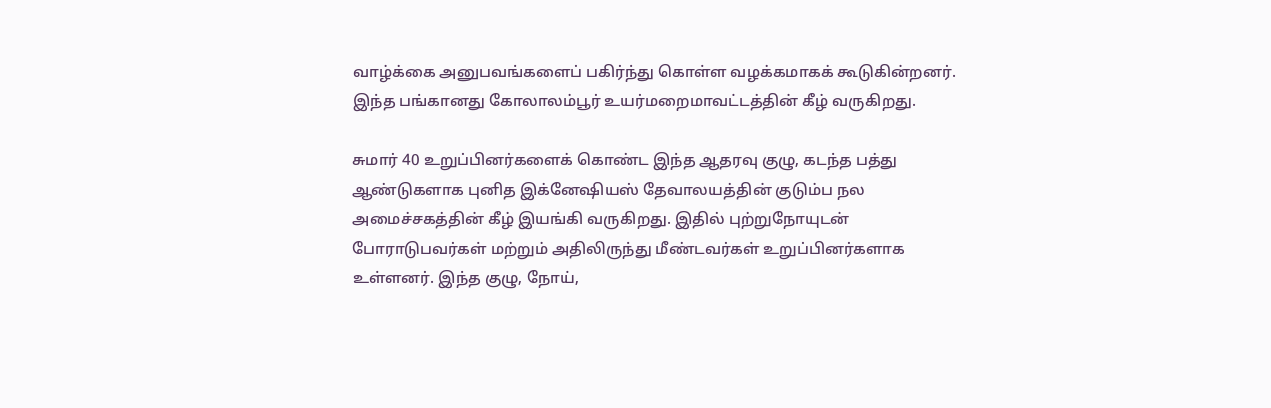வாழ்க்கை அனுபவங்களைப் பகிர்ந்து கொள்ள வழக்கமாகக் கூடுகின்றனர். இந்த பங்கானது கோலாலம்பூர் உயர்மறைமாவட்டத்தின் கீழ் வருகிறது.

சுமார் 40 உறுப்பினர்களைக் கொண்ட இந்த ஆதரவு குழு, கடந்த பத்து ஆண்டுகளாக புனித இக்னேஷியஸ் தேவாலயத்தின் குடும்ப நல அமைச்சகத்தின் கீழ் இயங்கி வருகிறது. இதில் புற்றுநோயுடன் போராடுபவர்கள் மற்றும் அதிலிருந்து மீண்டவர்கள் உறுப்பினர்களாக உள்ளனர். இந்த குழு, நோய்,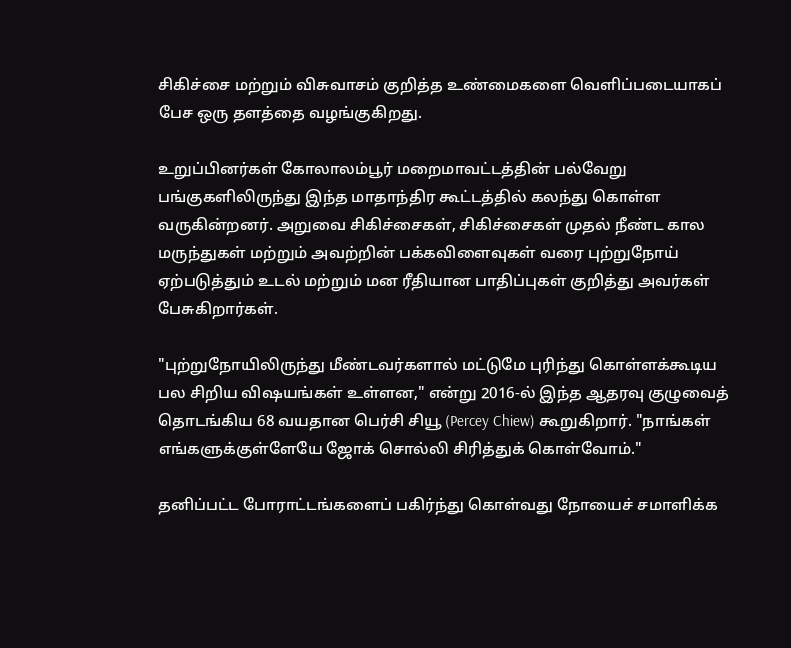சிகிச்சை மற்றும் விசுவாசம் குறித்த உண்மைகளை வெளிப்படையாகப் பேச ஒரு தளத்தை வழங்குகிறது.

உறுப்பினர்கள் கோலாலம்பூர் மறைமாவட்டத்தின் பல்வேறு பங்குகளிலிருந்து இந்த மாதாந்திர கூட்டத்தில் கலந்து கொள்ள வருகின்றனர். அறுவை சிகிச்சைகள், சிகிச்சைகள் முதல் நீண்ட கால மருந்துகள் மற்றும் அவற்றின் பக்கவிளைவுகள் வரை புற்றுநோய் ஏற்படுத்தும் உடல் மற்றும் மன ரீதியான பாதிப்புகள் குறித்து அவர்கள் பேசுகிறார்கள்.

"புற்றுநோயிலிருந்து மீண்டவர்களால் மட்டுமே புரிந்து கொள்ளக்கூடிய பல சிறிய விஷயங்கள் உள்ளன," என்று 2016-ல் இந்த ஆதரவு குழுவைத் தொடங்கிய 68 வயதான பெர்சி சியூ (Percey Chiew) கூறுகிறார். "நாங்கள் எங்களுக்குள்ளேயே ஜோக் சொல்லி சிரித்துக் கொள்வோம்."

தனிப்பட்ட போராட்டங்களைப் பகிர்ந்து கொள்வது நோயைச் சமாளிக்க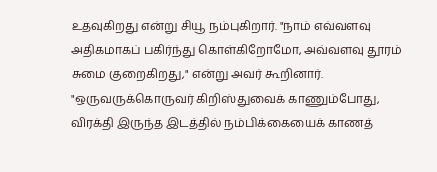உதவுகிறது என்று சியூ நம்புகிறார். "நாம் எவ்வளவு அதிகமாகப் பகிர்ந்து கொள்கிறோமோ, அவ்வளவு தூரம் சுமை குறைகிறது," என்று அவர் கூறினார். "ஒருவருக்கொருவர் கிறிஸ்துவைக் காணும்போது, விரக்தி இருந்த இடத்தில் நம்பிக்கையைக் காணத்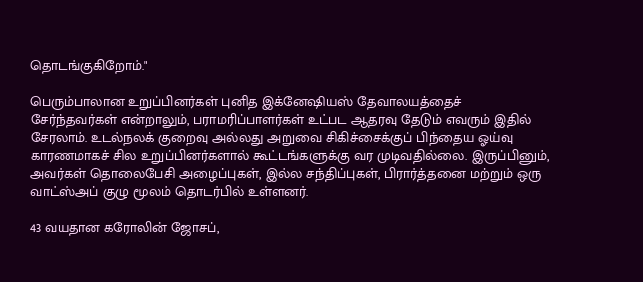தொடங்குகிறோம்."

பெரும்பாலான உறுப்பினர்கள் புனித இக்னேஷியஸ் தேவாலயத்தைச் சேர்ந்தவர்கள் என்றாலும், பராமரிப்பாளர்கள் உட்பட ஆதரவு தேடும் எவரும் இதில் சேரலாம். உடல்நலக் குறைவு அல்லது அறுவை சிகிச்சைக்குப் பிந்தைய ஓய்வு காரணமாகச் சில உறுப்பினர்களால் கூட்டங்களுக்கு வர முடிவதில்லை. இருப்பினும், அவர்கள் தொலைபேசி அழைப்புகள், இல்ல சந்திப்புகள், பிரார்த்தனை மற்றும் ஒரு வாட்ஸ்அப் குழு மூலம் தொடர்பில் உள்ளனர்.

43 வயதான கரோலின் ஜோசப்,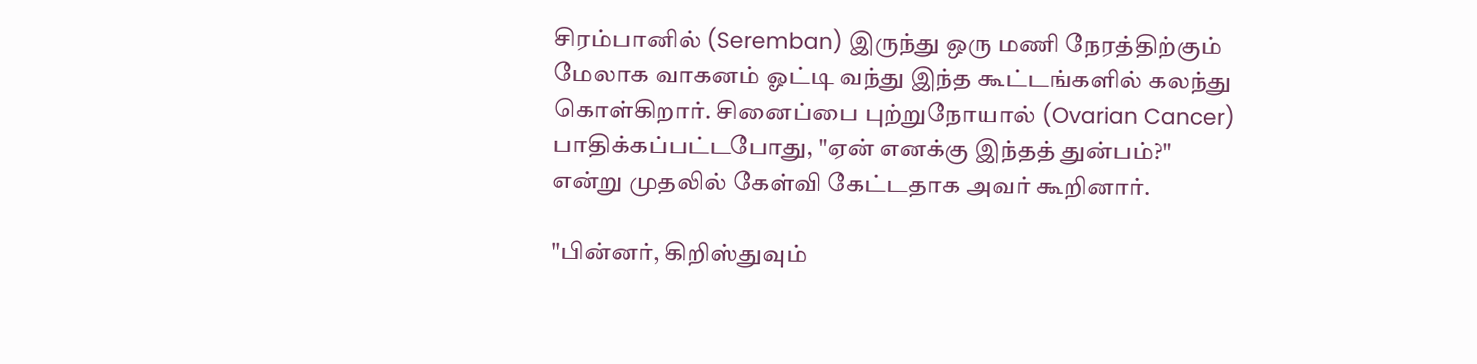சிரம்பானில் (Seremban) இருந்து ஒரு மணி நேரத்திற்கும் மேலாக வாகனம் ஓட்டி வந்து இந்த கூட்டங்களில் கலந்து கொள்கிறார். சினைப்பை புற்றுநோயால் (Ovarian Cancer) பாதிக்கப்பட்டபோது, "ஏன் எனக்கு இந்தத் துன்பம்?" என்று முதலில் கேள்வி கேட்டதாக அவர் கூறினார்.

"பின்னர், கிறிஸ்துவும்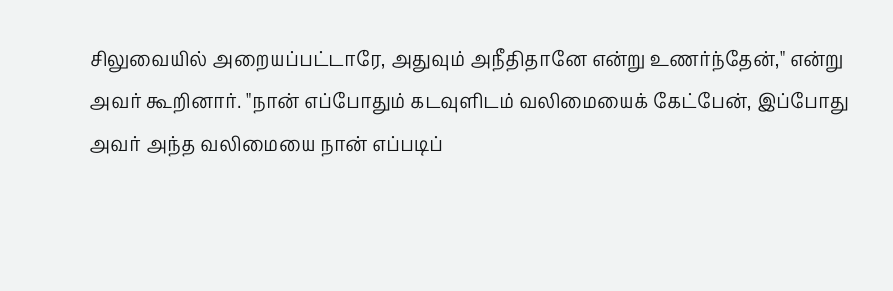சிலுவையில் அறையப்பட்டாரே, அதுவும் அநீதிதானே என்று உணர்ந்தேன்," என்று அவர் கூறினார். "நான் எப்போதும் கடவுளிடம் வலிமையைக் கேட்பேன், இப்போது அவர் அந்த வலிமையை நான் எப்படிப்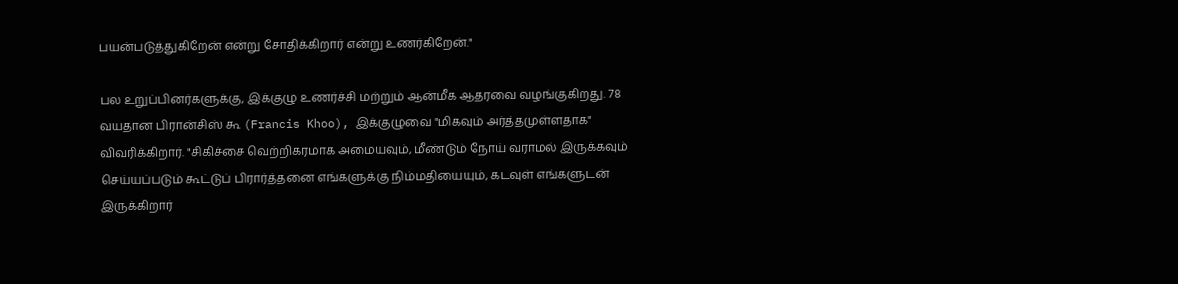பயன்படுத்துகிறேன் என்று சோதிக்கிறார் என்று உணர்கிறேன்."

பல உறுப்பினர்களுக்கு, இக்குழு உணர்ச்சி மற்றும் ஆன்மீக ஆதரவை வழங்குகிறது. 78 வயதான பிரான்சிஸ் கூ (Francis Khoo), இக்குழுவை "மிகவும் அர்த்தமுள்ளதாக" விவரிக்கிறார். "சிகிச்சை வெற்றிகரமாக அமையவும், மீண்டும் நோய் வராமல் இருக்கவும் செய்யப்படும் கூட்டுப் பிரார்த்தனை எங்களுக்கு நிம்மதியையும், கடவுள் எங்களுடன் இருக்கிறார்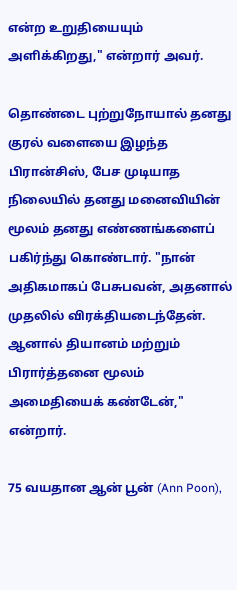என்ற உறுதியையும் அளிக்கிறது," என்றார் அவர்.

தொண்டை புற்றுநோயால் தனது குரல் வளையை இழந்த பிரான்சிஸ், பேச முடியாத நிலையில் தனது மனைவியின் மூலம் தனது எண்ணங்களைப் பகிர்ந்து கொண்டார். "நான் அதிகமாகப் பேசுபவன், அதனால் முதலில் விரக்தியடைந்தேன். ஆனால் தியானம் மற்றும் பிரார்த்தனை மூலம் அமைதியைக் கண்டேன்," என்றார்.

75 வயதான ஆன் பூன் (Ann Poon),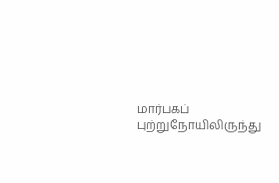மார்பகப் புற்றுநோயிலிருந்து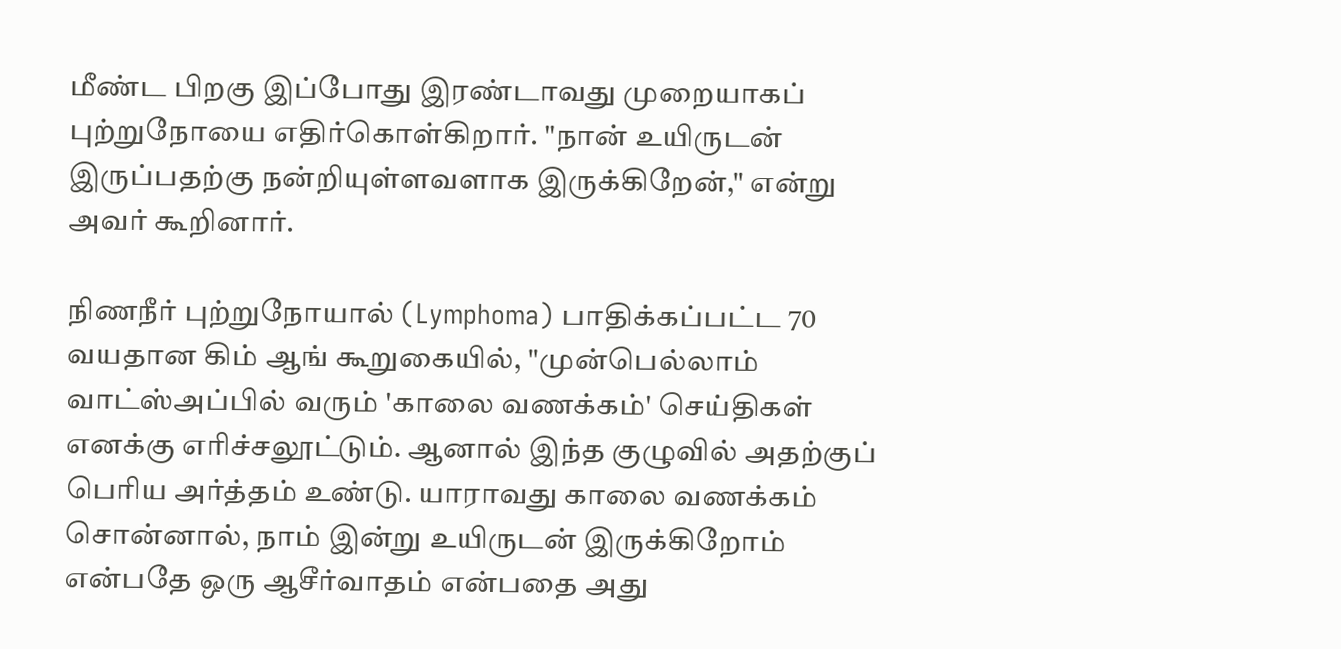மீண்ட பிறகு இப்போது இரண்டாவது முறையாகப் புற்றுநோயை எதிர்கொள்கிறார். "நான் உயிருடன் இருப்பதற்கு நன்றியுள்ளவளாக இருக்கிறேன்," என்று அவர் கூறினார்.

நிணநீர் புற்றுநோயால் (Lymphoma) பாதிக்கப்பட்ட 70 வயதான கிம் ஆங் கூறுகையில், "முன்பெல்லாம் வாட்ஸ்அப்பில் வரும் 'காலை வணக்கம்' செய்திகள் எனக்கு எரிச்சலூட்டும். ஆனால் இந்த குழுவில் அதற்குப் பெரிய அர்த்தம் உண்டு. யாராவது காலை வணக்கம் சொன்னால், நாம் இன்று உயிருடன் இருக்கிறோம் என்பதே ஒரு ஆசீர்வாதம் என்பதை அது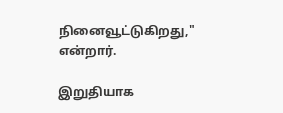நினைவூட்டுகிறது," என்றார்.

இறுதியாக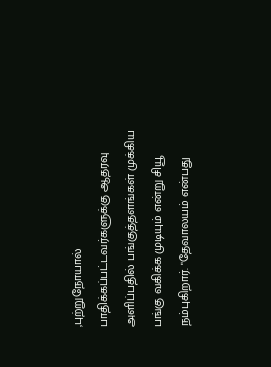,புற்றுநோயால் பாதிக்கப்பட்டவர்களுக்கு ஆதரவு அளிப்பதில் பங்குத்தளங்கள் முக்கிய பங்கு வகிக்க முடியும் என்று சியூ நம்புகிறார். "தேவாலயம் என்பது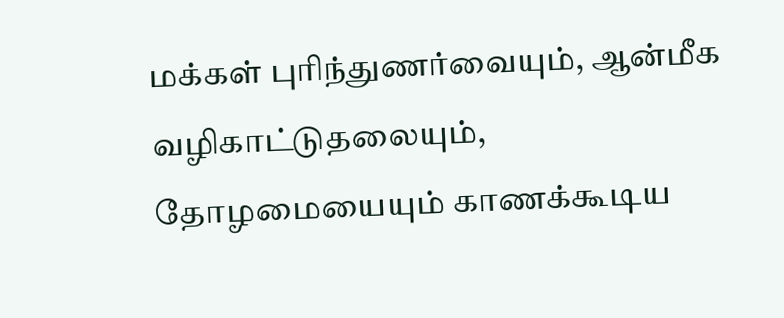மக்கள் புரிந்துணர்வையும், ஆன்மீக வழிகாட்டுதலையும், தோழமையையும் காணக்கூடிய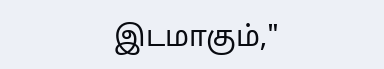இடமாகும்,"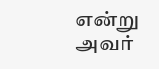என்று அவர்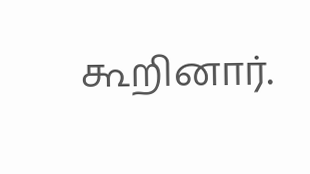கூறினார்.